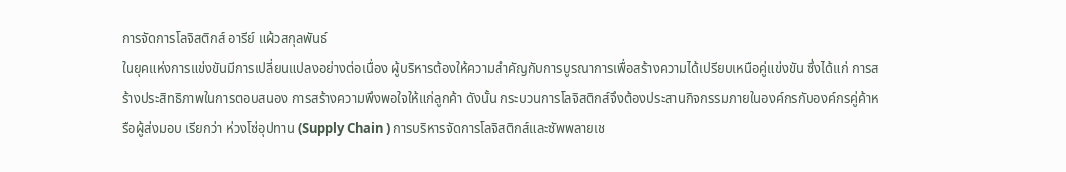การจัดการโลจิสติกส์ อารีย์ แผ้วสกุลพันธ์
ในยุคแห่งการแข่งขันมีการเปลี่ยนแปลงอย่างต่อเนื่อง ผู้บริหารต้องให้ความสำคัญกับการบูรณาการเพื่อสร้างความได้เปรียบเหนือคู่แข่งขัน ซึ่งได้แก่ การสร้างประสิทธิภาพในการตอบสนอง การสร้างความพึงพอใจให้แก่ลูกค้า ดังนั้น กระบวนการโลจิสติกส์จึงต้องประสานกิจกรรมภายในองค์กรกับองค์กรคู่ค้าหรือผู้ส่งมอบ เรียกว่า ห่วงโซ่อุปทาน (Supply Chain ) การบริหารจัดการโลจิสติกส์และซัพพลายเช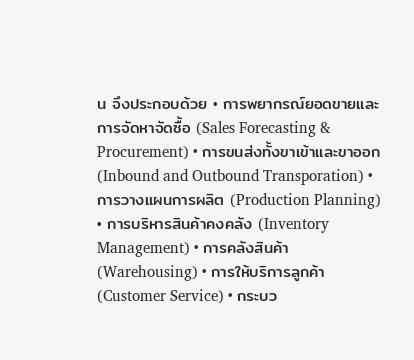น จึงประกอบด้วย • การพยากรณ์ยอดขายและการจัดหาจัดซื้อ (Sales Forecasting & Procurement) • การขนส่งทั้งขาเข้าและขาออก (Inbound and Outbound Transporation) • การวางแผนการผลิต (Production Planning) • การบริหารสินค้าคงคลัง (Inventory Management) • การคลังสินค้า (Warehousing) • การให้บริการลูกค้า (Customer Service) • กระบว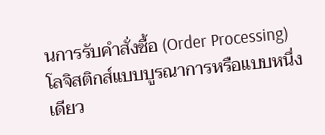นการรับคำสั่งซื้อ (Order Processing)
โลจิสติกส์แบบบูรณาการหรือแบบหนึ่งเดียว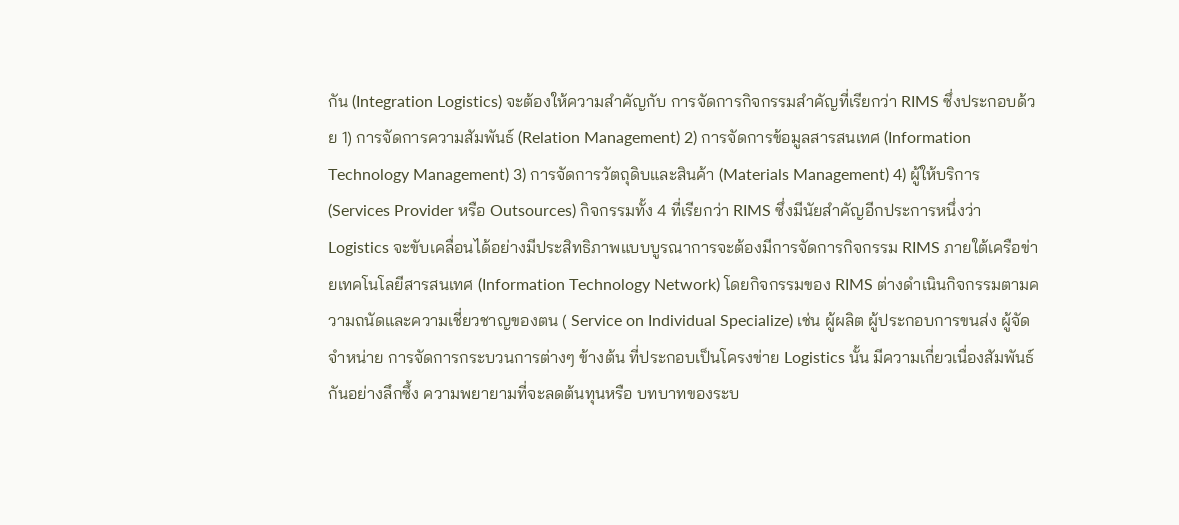กัน (Integration Logistics) จะต้องให้ความสำคัญกับ การจัดการกิจกรรมสำคัญที่เรียกว่า RIMS ซึ่งประกอบด้วย 1) การจัดการความสัมพันธ์ (Relation Management) 2) การจัดการข้อมูลสารสนเทศ (Information Technology Management) 3) การจัดการวัตถุดิบและสินค้า (Materials Management) 4) ผู้ให้บริการ (Services Provider หรือ Outsources) กิจกรรมทั้ง 4 ที่เรียกว่า RIMS ซึ่งมีนัยสำคัญอีกประการหนึ่งว่า Logistics จะขับเคลื่อนได้อย่างมีประสิทธิภาพแบบบูรณาการจะต้องมีการจัดการกิจกรรม RIMS ภายใต้เครือข่ายเทคโนโลยีสารสนเทศ (Information Technology Network) โดยกิจกรรมของ RIMS ต่างดำเนินกิจกรรมตามความถนัดและความเชี่ยวชาญของตน ( Service on Individual Specialize) เช่น ผู้ผลิต ผู้ประกอบการขนส่ง ผู้จัดจำหน่าย การจัดการกระบวนการต่างๆ ข้างต้น ที่ประกอบเป็นโครงข่าย Logistics นั้น มีความเกี่ยวเนื่องสัมพันธ์กันอย่างลึกซึ้ง ความพยายามที่จะลดต้นทุนหรือ บทบาทของระบ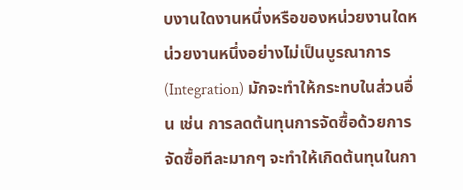บงานใดงานหนึ่งหรือของหน่วยงานใดหน่วยงานหนึ่งอย่างไม่เป็นบูรณาการ (Integration) มักจะทำให้กระทบในส่วนอื่น เช่น การลดต้นทุนการจัดซื้อด้วยการจัดซื้อทีละมากๆ จะทำให้เกิดต้นทุนในกา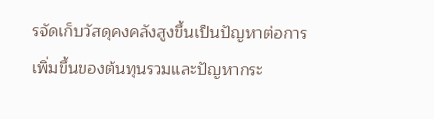รจัดเก็บวัสดุคงคลังสูงขึ้นเป็นปัญหาต่อการเพิ่มขึ้นของต้นทุนรวมและปัญหากระ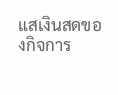แสเงินสดของกิจการ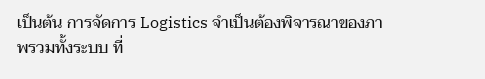เป็นต้น การจัดการ Logistics จำเป็นต้องพิจารณาของภาพรวมทั้งระบบ ที่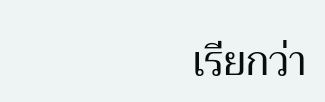เรียกว่า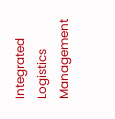Integrated Logistics Management